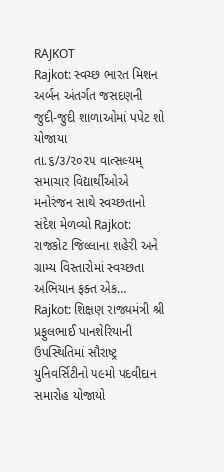RAJKOT
Rajkot: સ્વચ્છ ભારત મિશન અર્બન અંતર્ગત જસદણની જુદી-જુદી શાળાઓમાં પપેટ શો યોજાયા
તા.૬/૩/૨૦૨૫ વાત્સલ્યમ્ સમાચાર વિદ્યાર્થીઓએ મનોરંજન સાથે સ્વચ્છતાનો સંદેશ મેળવ્યો Rajkot: રાજકોટ જિલ્લાના શહેરી અને ગ્રામ્ય વિસ્તારોમાં સ્વચ્છતા અભિયાન ફક્ત એક…
Rajkot: શિક્ષણ રાજ્યમંત્રી શ્રી પ્રફુલભાઈ પાનશેરિયાની ઉપસ્થિતિમાં સૌરાષ્ટ્ર યુનિવર્સિટીનો ૫૯મો પદવીદાન સમારોહ યોજાયો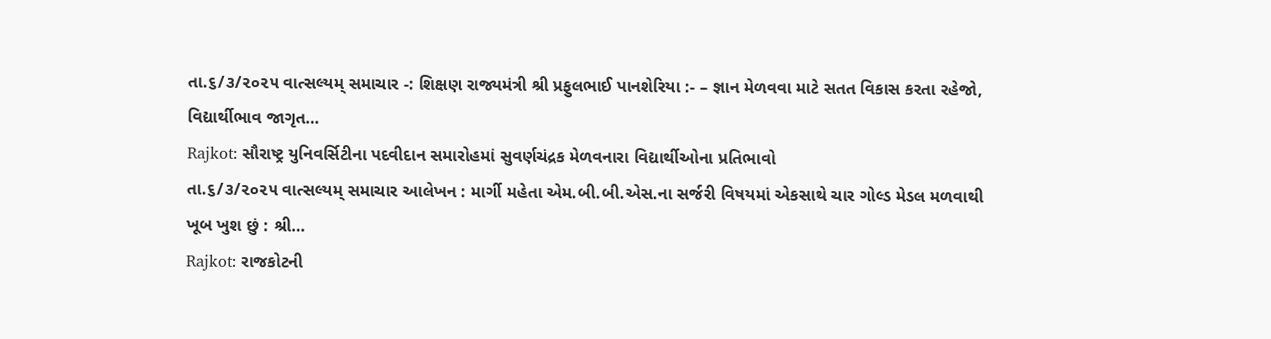તા.૬/૩/૨૦૨૫ વાત્સલ્યમ્ સમાચાર -: શિક્ષણ રાજ્યમંત્રી શ્રી પ્રફુલભાઈ પાનશેરિયા :- – જ્ઞાન મેળવવા માટે સતત વિકાસ કરતા રહેજો, વિદ્યાર્થીભાવ જાગૃત…
Rajkot: સૌરાષ્ટ્ર યુનિવર્સિટીના પદવીદાન સમારોહમાં સુવર્ણચંદ્રક મેળવનારા વિદ્યાર્થીઓના પ્રતિભાવો
તા.૬/૩/૨૦૨૫ વાત્સલ્યમ્ સમાચાર આલેખન : માર્ગી મહેતા એમ.બી.બી.એસ.ના સર્જરી વિષયમાં એકસાથે ચાર ગોલ્ડ મેડલ મળવાથી ખૂબ ખુશ છું : શ્રી…
Rajkot: રાજકોટની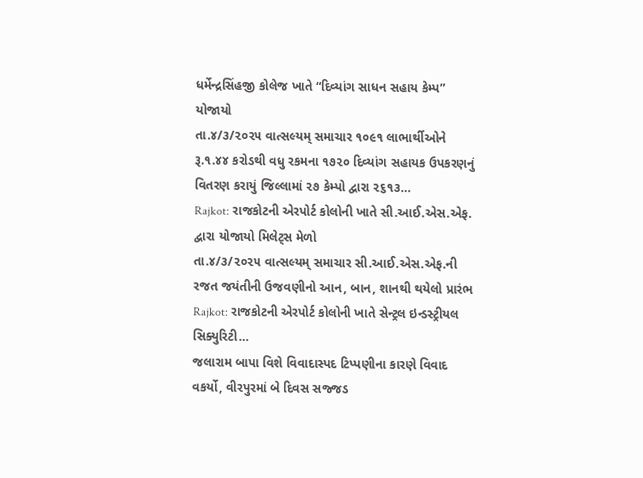ધર્મેન્દ્રસિંહજી કોલેજ ખાતે “દિવ્યાંગ સાધન સહાય કેમ્પ” યોજાયો
તા.૪/૩/૨૦૨૫ વાત્સલ્યમ્ સમાચાર ૧૦૯૧ લાભાર્થીઓને રૂ.૧.૪૪ કરોડથી વધુ રકમના ૧૭૨૦ દિવ્યાંગ સહાયક ઉપકરણનું વિતરણ કરાયું જિલ્લામાં ૨૭ કેમ્પો દ્વારા ૨૬૧૩…
Rajkot: રાજકોટની એરપોર્ટ કોલોની ખાતે સી.આઈ.એસ.એફ. દ્વારા યોજાયો મિલેટ્સ મેળો
તા.૪/૩/૨૦૨૫ વાત્સલ્યમ્ સમાચાર સી.આઈ.એસ.એફ.ની રજત જયંતીની ઉજવણીનો આન, બાન, શાનથી થયેલો પ્રારંભ Rajkot: રાજકોટની એરપોર્ટ કોલોની ખાતે સેન્ટ્રલ ઇન્ડસ્ટ્રીયલ સિક્યુરિટી…
જલારામ બાપા વિશે વિવાદાસ્પદ ટિપ્પણીના કારણે વિવાદ વકર્યો, વીરપુરમાં બે દિવસ સજ્જડ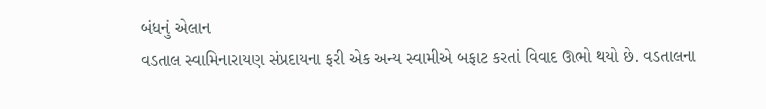બંધનું એલાન
વડતાલ સ્વામિનારાયણ સંપ્રદાયના ફરી એક અન્ય સ્વામીએ બફાટ કરતાં વિવાદ ઊભો થયો છે. વડતાલના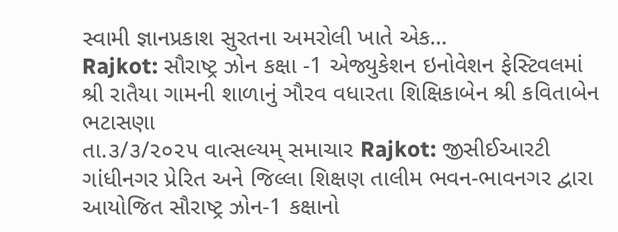સ્વામી જ્ઞાનપ્રકાશ સુરતના અમરોલી ખાતે એક…
Rajkot: સૌરાષ્ટ્ર ઝોન કક્ષા -1 એજ્યુકેશન ઇનોવેશન ફેસ્ટિવલમાં શ્રી રાતૈયા ગામની શાળાનું ઞૌરવ વધારતા શિક્ષિકાબેન શ્રી કવિતાબેન ભટાસણા
તા.૩/૩/૨૦૨૫ વાત્સલ્યમ્ સમાચાર Rajkot: જીસીઈઆરટી ગાંધીનગર પ્રેરિત અને જિલ્લા શિક્ષણ તાલીમ ભવન-ભાવનગર દ્વારા આયોજિત સૌરાષ્ટ્ર ઝોન-1 કક્ષાનો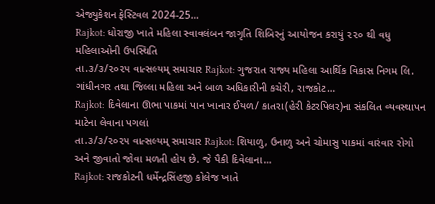એજ્યુકેશન ફેસ્ટિવલ 2024-25…
Rajkot: ધોરાજી ખાતે મહિલા સ્વાવલંબન જાગૃતિ શિબિરનું આયોજન કરાયું ૨૨૦ થી વધુ મહિલાઓની ઉપસ્થિતિ
તા.૩/૩/૨૦૨૫ વાત્સલ્યમ્ સમાચાર Rajkot: ગુજરાત રાજ્ય મહિલા આર્થિક વિકાસ નિગમ લિ. ગાંધીનગર તથા જિલ્લા મહિલા અને બાળ અધિકારીની કચેરી, રાજકોટ…
Rajkot: દિવેલાના ઊભા પાકમાં પાન ખાનાર ઈયળ/ કાતરા(હેરી કેટરપિલર)ના સંકલિત વ્યવસ્થાપન માટેના લેવાના પગલાં
તા.૩/૩/૨૦૨૫ વાત્સલ્યમ્ સમાચાર Rajkot: શિયાળુ, ઉનાળુ અને ચોમાસુ પાકમાં વારંવાર રોગો અને જીવાતો જોવા મળતી હોય છે. જે પૈકી દિવેલાના…
Rajkot: રાજકોટની ધર્મેન્દ્રસિંહજી કોલેજ ખાતે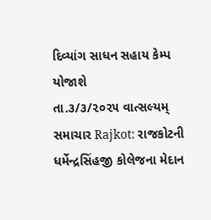દિવ્યાંગ સાધન સહાય કેમ્પ યોજાશે
તા.૩/૩/૨૦૨૫ વાત્સલ્યમ્ સમાચાર Rajkot: રાજકોટની ધર્મેન્દ્રસિંહજી કોલેજના મેદાન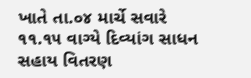ખાતે તા.૦૪ માર્ચે સવારે ૧૧.૧૫ વાગ્યે દિવ્યાંગ સાધન સહાય વિતરણ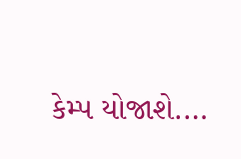કેમ્પ યોજાશે.…